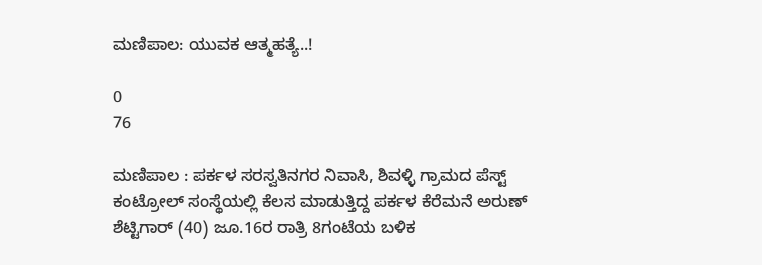ಮಣಿಪಾಲ: ಯುವಕ ಆತ್ಮಹತ್ಯೆ..!

0
76

ಮಣಿಪಾಲ : ಪರ್ಕಳ ಸರಸ್ವತಿನಗರ ನಿವಾಸಿ, ಶಿವಳ್ಳಿ ಗ್ರಾಮದ ಪೆಸ್ಟ್ ಕಂಟ್ರೋಲ್ ಸಂಸ್ಥೆಯಲ್ಲಿ ಕೆಲಸ ಮಾಡುತ್ತಿದ್ದ ಪರ್ಕಳ ಕೆರೆಮನೆ ಅರುಣ್ ಶೆಟ್ಟಿಗಾರ್ (40) ಜೂ.16ರ ರಾತ್ರಿ 8ಗಂಟೆಯ ಬಳಿಕ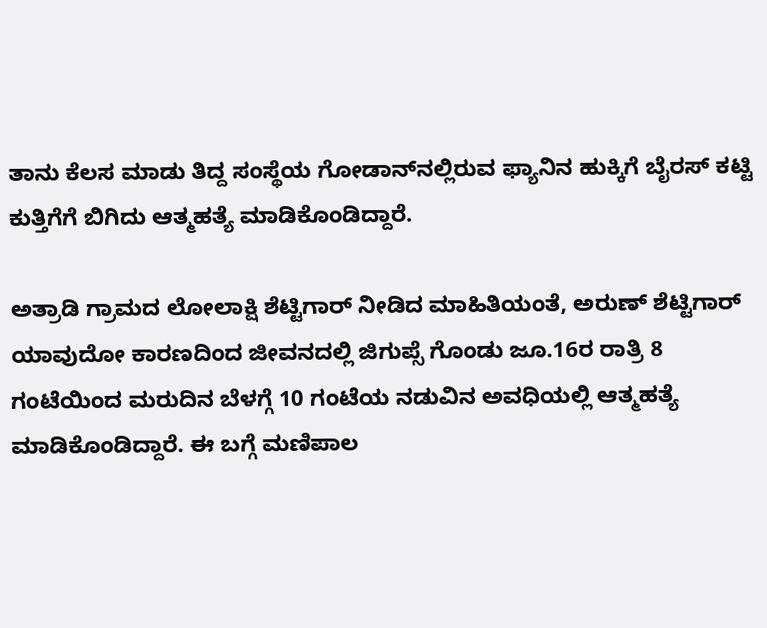ತಾನು ಕೆಲಸ ಮಾಡು ತಿದ್ದ ಸಂಸ್ಥೆಯ ಗೋಡಾನ್‌ನಲ್ಲಿರುವ ಫ್ಯಾನಿನ ಹುಕ್ಕಿಗೆ ಬೈರಸ್ ಕಟ್ಟಿ ಕುತ್ತಿಗೆಗೆ ಬಿಗಿದು ಆತ್ಮಹತ್ಯೆ ಮಾಡಿಕೊಂಡಿದ್ದಾರೆ.

ಅತ್ರಾಡಿ ಗ್ರಾಮದ ಲೋಲಾಕ್ಷಿ ಶೆಟ್ಟಿಗಾರ್ ನೀಡಿದ ಮಾಹಿತಿಯಂತೆ, ಅರುಣ್ ಶೆಟ್ಟಿಗಾರ್ ಯಾವುದೋ ಕಾರಣದಿಂದ ಜೀವನದಲ್ಲಿ ಜಿಗುಪ್ಸೆ ಗೊಂಡು ಜೂ.16ರ ರಾತ್ರಿ 8 ಗಂಟೆಯಿಂದ ಮರುದಿನ ಬೆಳಗ್ಗೆ 10 ಗಂಟೆಯ ನಡುವಿನ ಅವಧಿಯಲ್ಲಿ ಆತ್ಮಹತ್ಯೆ ಮಾಡಿಕೊಂಡಿದ್ದಾರೆ. ಈ ಬಗ್ಗೆ ಮಣಿಪಾಲ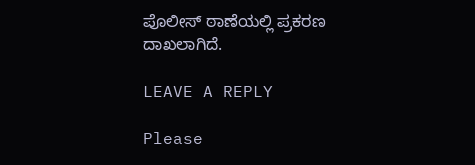ಪೊಲೀಸ್ ಠಾಣೆಯಲ್ಲಿ ಪ್ರಕರಣ ದಾಖಲಾಗಿದೆ.

LEAVE A REPLY

Please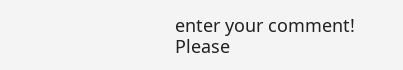enter your comment!
Please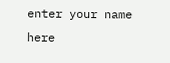enter your name here